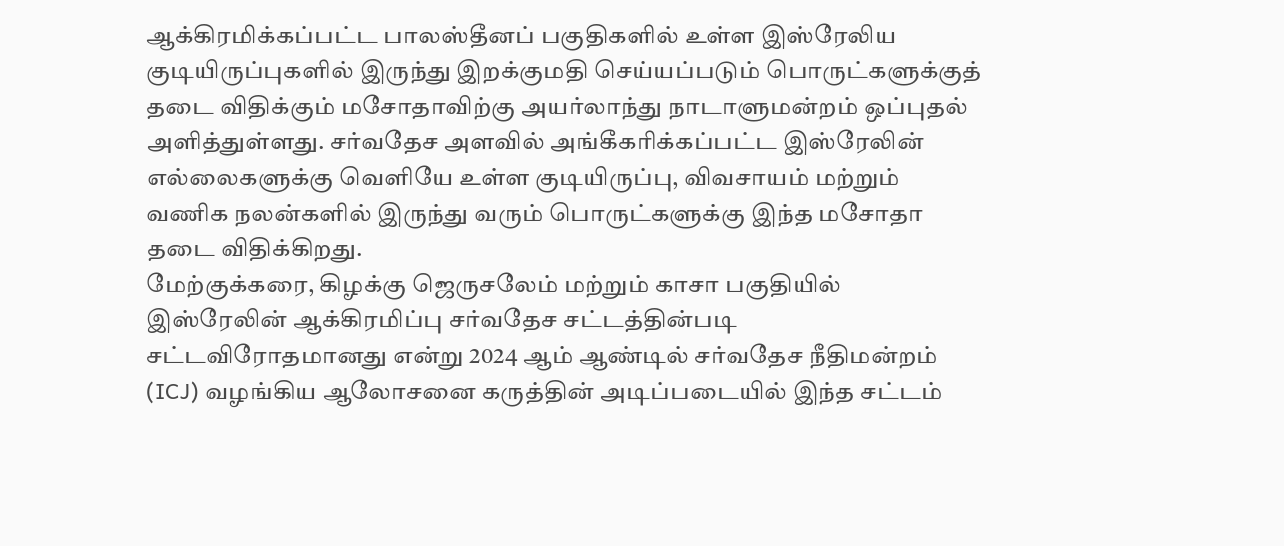ஆக்கிரமிக்கப்பட்ட பாலஸ்தீனப் பகுதிகளில் உள்ள இஸ்ரேலிய குடியிருப்புகளில் இருந்து இறக்குமதி செய்யப்படும் பொருட்களுக்குத் தடை விதிக்கும் மசோதாவிற்கு அயர்லாந்து நாடாளுமன்றம் ஒப்புதல் அளித்துள்ளது. சர்வதேச அளவில் அங்கீகரிக்கப்பட்ட இஸ்ரேலின் எல்லைகளுக்கு வெளியே உள்ள குடியிருப்பு, விவசாயம் மற்றும் வணிக நலன்களில் இருந்து வரும் பொருட்களுக்கு இந்த மசோதா தடை விதிக்கிறது.
மேற்குக்கரை, கிழக்கு ஜெருசலேம் மற்றும் காசா பகுதியில் இஸ்ரேலின் ஆக்கிரமிப்பு சர்வதேச சட்டத்தின்படி சட்டவிரோதமானது என்று 2024 ஆம் ஆண்டில் சர்வதேச நீதிமன்றம் (ICJ) வழங்கிய ஆலோசனை கருத்தின் அடிப்படையில் இந்த சட்டம்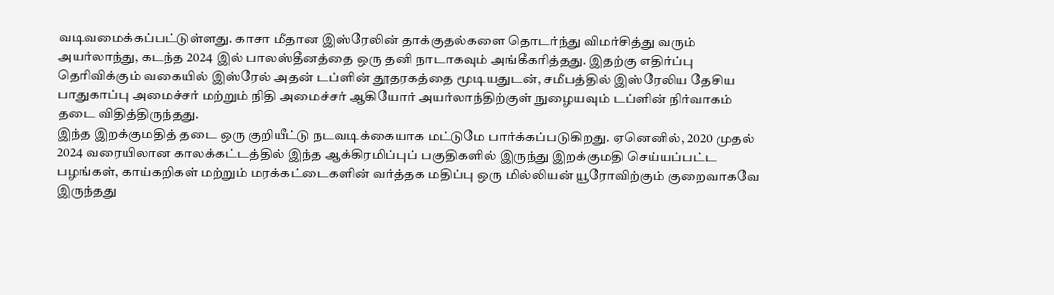வடிவமைக்கப்பட்டுள்ளது. காசா மீதான இஸ்ரேலின் தாக்குதல்களை தொடர்ந்து விமர்சித்து வரும் அயர்லாந்து, கடந்த 2024 இல் பாலஸ்தீனத்தை ஒரு தனி நாடாகவும் அங்கீகரித்தது. இதற்கு எதிர்ப்பு தெரிவிக்கும் வகையில் இஸ்ரேல் அதன் டப்ளின் தூதரகத்தை மூடியதுடன், சமீபத்தில் இஸ்ரேலிய தேசிய பாதுகாப்பு அமைச்சர் மற்றும் நிதி அமைச்சர் ஆகியோர் அயர்லாந்திற்குள் நுழையவும் டப்ளின் நிர்வாகம் தடை விதித்திருந்தது.
இந்த இறக்குமதித் தடை ஒரு குறியீட்டு நடவடிக்கையாக மட்டுமே பார்க்கப்படுகிறது. ஏனெனில், 2020 முதல் 2024 வரையிலான காலக்கட்டத்தில் இந்த ஆக்கிரமிப்புப் பகுதிகளில் இருந்து இறக்குமதி செய்யப்பட்ட பழங்கள், காய்கறிகள் மற்றும் மரக்கட்டைகளின் வர்த்தக மதிப்பு ஒரு மில்லியன் யூரோவிற்கும் குறைவாகவே இருந்தது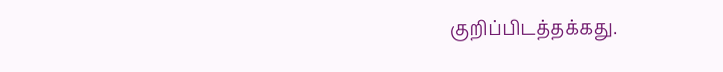குறிப்பிடத்தக்கது.